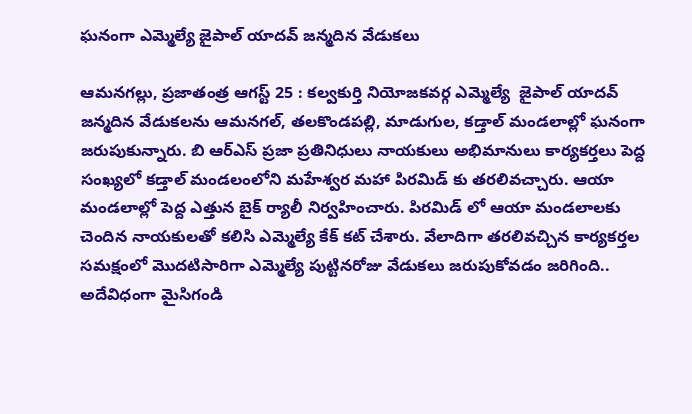ఘనంగా ఎమ్మెల్యే జైపాల్ యాదవ్ జన్మదిన వేడుకలు

ఆమనగల్లు, ప్రజాతంత్ర ఆగస్ట్ 25 : కల్వకుర్తి నియోజకవర్గ ఎమ్మెల్యే  జైపాల్ యాదవ్ జన్మదిన వేడుకలను ఆమనగల్, తలకొండపల్లి, మాడుగుల, కడ్తాల్ మండలాల్లో ఘనంగా జరుపుకున్నారు. బి ఆర్ఎస్ ప్రజా ప్రతినిధులు నాయకులు అభిమానులు కార్యకర్తలు పెద్ద సంఖ్యలో కడ్తాల్ మండలంలోని మహేశ్వర మహా పిరమిడ్ కు తరలివచ్చారు. ఆయా మండలాల్లో పెద్ద ఎత్తున బైక్ ర్యాలీ నిర్వహించారు. పిరమిడ్ లో ఆయా మండలాలకు చెందిన నాయకులతో కలిసి ఎమ్మెల్యే కేక్ కట్ చేశారు. వేలాదిగా తరలివచ్చిన కార్యకర్తల సమక్షంలో మొదటిసారిగా ఎమ్మెల్యే పుట్టినరోజు వేడుకలు జరుపుకోవడం జరిగింది.. అదేవిధంగా మైసిగండి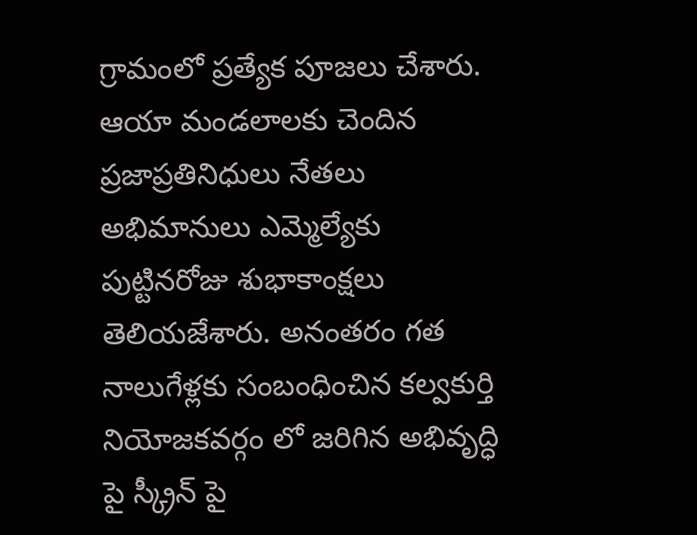గ్రామంలో ప్రత్యేక పూజలు చేశారు. ఆయా మండలాలకు చెందిన ప్రజాప్రతినిధులు నేతలు అభిమానులు ఎమ్మెల్యేకు పుట్టినరోజు శుభాకాంక్షలు తెలియజేశారు. అనంతరం గత నాలుగేళ్లకు సంబంధించిన కల్వకుర్తి నియోజకవర్గం లో జరిగిన అభివృద్ధి పై స్క్రీన్ పై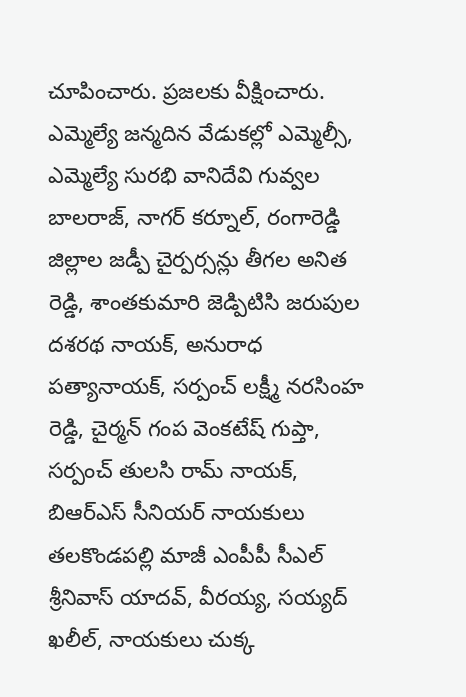చూపించారు. ప్రజలకు వీక్షించారు. ఎమ్మెల్యే జన్మదిన వేడుకల్లో ఎమ్మెల్సీ, ఎమ్మెల్యే సురభి వానిదేవి గువ్వల బాలరాజ్, నాగర్ కర్నూల్, రంగారెడ్డి జిల్లాల జడ్పీ చైర్పర్సన్లు తీగల అనిత రెడ్డి, శాంతకుమారి జెడ్పిటిసి జరుపుల దశరథ నాయక్, అనురాధ పత్యానాయక్, సర్పంచ్ లక్ష్మీ నరసింహ రెడ్డి, చైర్మన్ గంప వెంకటేష్ గుప్తా, సర్పంచ్ తులసి రామ్ నాయక్, బిఆర్ఎస్ సీనియర్ నాయకులు తలకొండపల్లి మాజీ ఎంపీపీ సీఎల్ శ్రీనివాస్ యాదవ్, వీరయ్య, సయ్యద్ ఖలీల్, నాయకులు చుక్క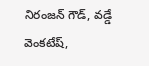నిరంజన్ గౌడ్, వడ్డే వెంకటేష్,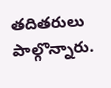తదితరులు పాల్గొన్నారు.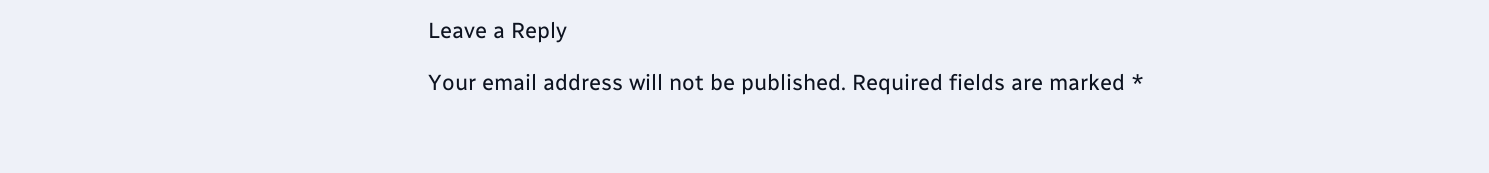Leave a Reply

Your email address will not be published. Required fields are marked *